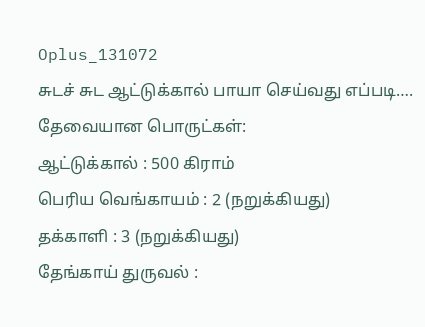Oplus_131072
சுடச் சுட ஆட்டுக்கால் பாயா செய்வது எப்படி….
தேவையான பொருட்கள்:
ஆட்டுக்கால் : 500 கிராம்
பெரிய வெங்காயம் : 2 (நறுக்கியது)
தக்காளி : 3 (நறுக்கியது)
தேங்காய் துருவல் :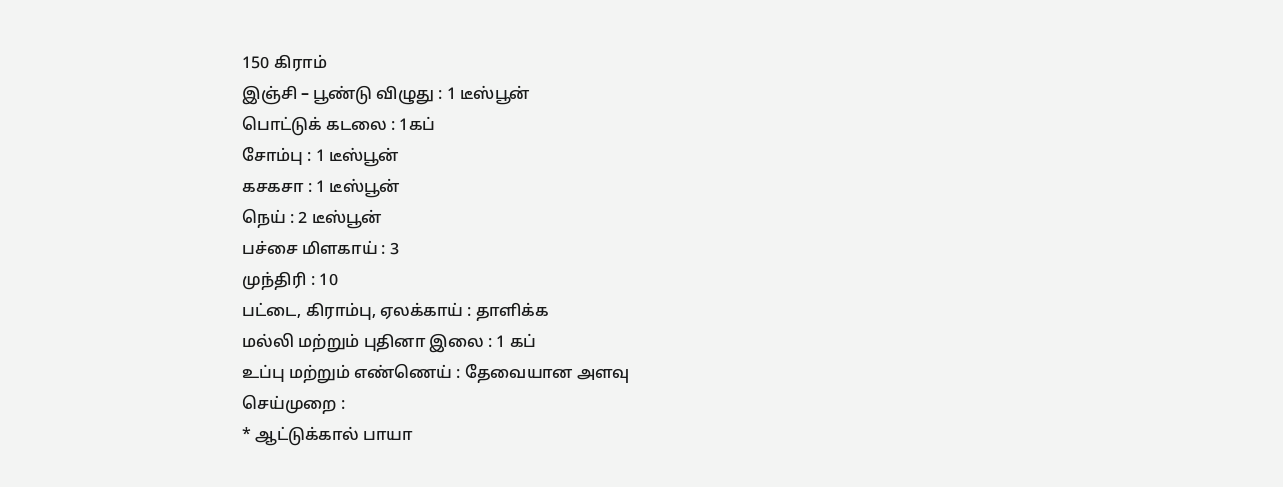150 கிராம்
இஞ்சி – பூண்டு விழுது : 1 டீஸ்பூன்
பொட்டுக் கடலை : 1கப்
சோம்பு : 1 டீஸ்பூன்
கசகசா : 1 டீஸ்பூன்
நெய் : 2 டீஸ்பூன்
பச்சை மிளகாய் : 3
முந்திரி : 10
பட்டை, கிராம்பு, ஏலக்காய் : தாளிக்க
மல்லி மற்றும் புதினா இலை : 1 கப்
உப்பு மற்றும் எண்ணெய் : தேவையான அளவு
செய்முறை :
* ஆட்டுக்கால் பாயா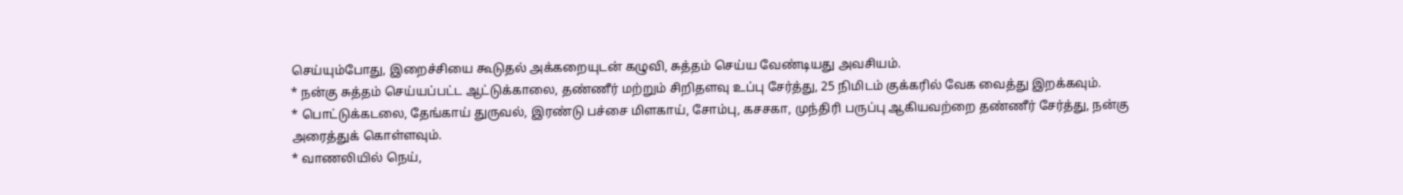செய்யும்போது, இறைச்சியை கூடுதல் அக்கறையுடன் கழுவி, சுத்தம் செய்ய வேண்டியது அவசியம்.
* நன்கு சுத்தம் செய்யப்பட்ட ஆட்டுக்காலை, தண்ணீர் மற்றும் சிறிதளவு உப்பு சேர்த்து, 25 நிமிடம் குக்கரில் வேக வைத்து இறக்கவும்.
* பொட்டுக்கடலை, தேங்காய் துருவல், இரண்டு பச்சை மிளகாய், சோம்பு, கசசகா, முந்திரி பருப்பு ஆகியவற்றை தண்ணீர் சேர்த்து, நன்கு அரைத்துக் கொள்ளவும்.
* வாணலியில் நெய்,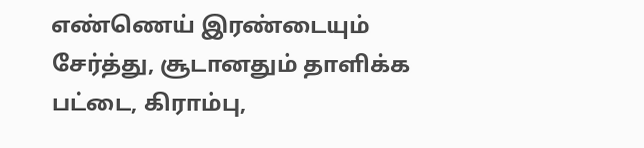எண்ணெய் இரண்டையும் சேர்த்து, சூடானதும் தாளிக்க பட்டை, கிராம்பு,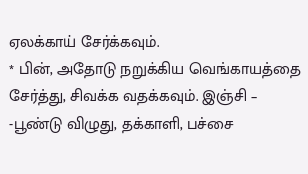ஏலக்காய் சேர்க்கவும்.
* பின், அதோடு நறுக்கிய வெங்காயத்தை சேர்த்து, சிவக்க வதக்கவும். இஞ்சி – -பூண்டு விழுது, தக்காளி, பச்சை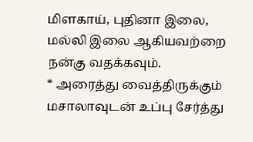மிளகாய், புதினா இலை, மல்லி இலை ஆகியவற்றை நன்கு வதக்கவும்.
* அரைத்து வைத்திருக்கும் மசாலாவுடன் உப்பு சேர்த்து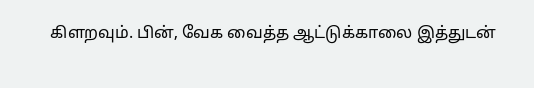கிளறவும். பின், வேக வைத்த ஆட்டுக்காலை இத்துடன்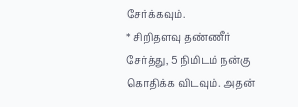சேர்க்கவும்.
* சிறிதளவு தண்ணீர் சேர்த்து, 5 நிமிடம் நன்கு கொதிக்க விடவும். அதன்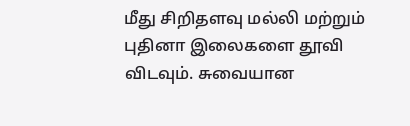மீது சிறிதளவு மல்லி மற்றும் புதினா இலைகளை தூவி விடவும். சுவையான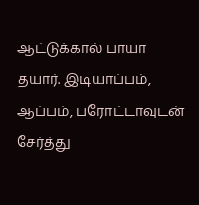ஆட்டுக்கால் பாயா தயார். இடியாப்பம், ஆப்பம், பரோட்டாவுடன் சேர்த்து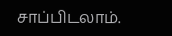சாப்பிடலாம்.